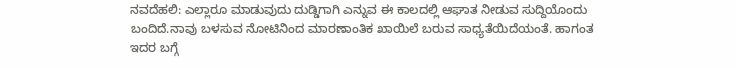ನವದೆಹಲಿ: ಎಲ್ಲಾರೂ ಮಾಡುವುದು ದುಡ್ಡಿಗಾಗಿ ಎನ್ನುವ ಈ ಕಾಲದಲ್ಲಿ ಆಘಾತ ನೀಡುವ ಸುದ್ದಿಯೊಂದು ಬಂದಿದೆ.ನಾವು ಬಳಸುವ ನೋಟಿನಿಂದ ಮಾರಣಾಂತಿಕ ಖಾಯಿಲೆ ಬರುವ ಸಾಧ್ಯತೆಯಿದೆಯಂತೆ. ಹಾಗಂತ ಇದರ ಬಗ್ಗೆ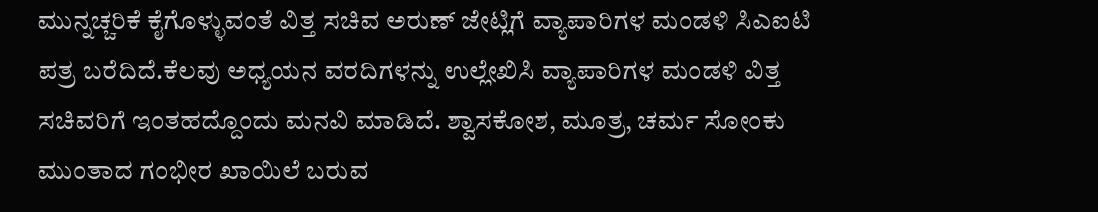ಮುನ್ನಚ್ಚರಿಕೆ ಕೈಗೊಳ್ಳುವಂತೆ ವಿತ್ತ ಸಚಿವ ಅರುಣ್ ಜೇಟ್ಲಿಗೆ ವ್ಯಾಪಾರಿಗಳ ಮಂಡಳಿ ಸಿಎಐಟಿ ಪತ್ರ ಬರೆದಿದೆ.ಕೆಲವು ಅಧ್ಯಯನ ವರದಿಗಳನ್ನು ಉಲ್ಲೇಖಿಸಿ ವ್ಯಾಪಾರಿಗಳ ಮಂಡಳಿ ವಿತ್ತ ಸಚಿವರಿಗೆ ಇಂತಹದ್ದೊಂದು ಮನವಿ ಮಾಡಿದೆ. ಶ್ವಾಸಕೋಶ, ಮೂತ್ರ, ಚರ್ಮ ಸೋಂಕು ಮುಂತಾದ ಗಂಭೀರ ಖಾಯಿಲೆ ಬರುವ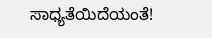ಸಾಧ್ಯತೆಯಿದೆಯಂತೆ!